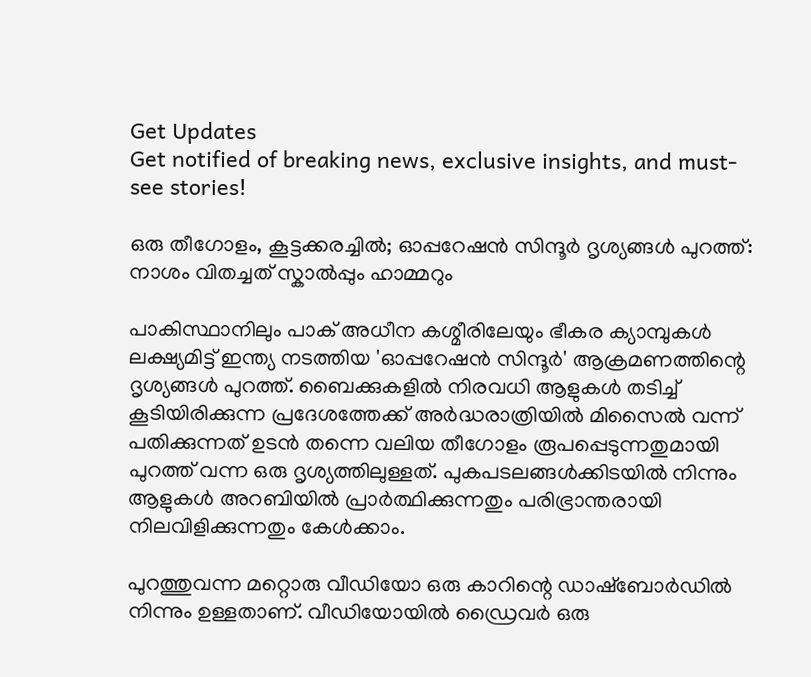Get Updates
Get notified of breaking news, exclusive insights, and must-see stories!

ഒരു തീഗോളം, കൂട്ടക്കരച്ചില്‍; ഓപ്പറേഷന്‍ സിന്ദൂർ ദൃശ്യങ്ങള്‍ പുറത്ത്: നാശം വിതച്ചത് സ്കാല്‍പ്പും ഹാമ്മറും

പാകിസ്ഥാനിലും പാക് അധീന കശ്മീരിലേയും ഭീകര ക്യാമ്പുകള്‍ ലക്ഷ്യമിട്ട് ഇന്ത്യ നടത്തിയ 'ഓപ്പറേഷൻ സിന്ദൂർ' ആക്രമണത്തിന്റെ ദൃശ്യങ്ങൾ പുറത്ത്. ബൈക്കുകളില്‍ നിരവധി ആളുകള്‍ തടിച്ച് കൂടിയിരിക്കുന്ന പ്രദേശത്തേക്ക് അർദ്ധരാത്രിയില്‍ മിസൈല്‍ വന്ന് പതിക്കുന്നത് ഉടന്‍ തന്നെ വലിയ തീഗോളം രൂപപ്പെടുന്നതുമായി പുറത്ത് വന്ന ഒരു ദൃശ്യത്തിലുള്ളത്. പുകപടലങ്ങള്‍ക്കിടയില്‍ നിന്നും ആളുകൾ അറബിയിൽ പ്രാർത്ഥിക്കുന്നതും പരിഭ്രാന്തരായി നിലവിളിക്കുന്നതും കേൾക്കാം.

പുറത്തുവന്ന മറ്റൊരു വീഡിയോ ഒരു കാറിന്റെ ഡാഷ്ബോർഡില്‍ നിന്നും ഉള്ളതാണ്. വീഡിയോയില്‍ ഡ്രൈവർ ഒരു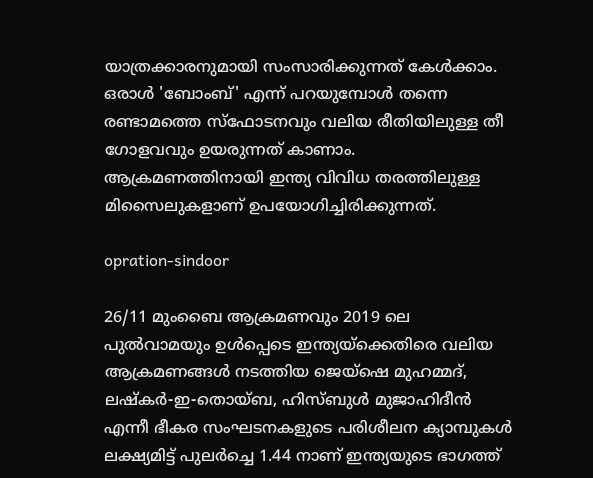യാത്രക്കാരനുമായി സംസാരിക്കുന്നത് കേൾക്കാം. ഒരാൾ 'ബോംബ്' എന്ന് പറയുമ്പോള്‍ തന്നെ രണ്ടാമത്തെ സ്ഫോടനവും വലിയ രീതിയിലുള്ള തീ ഗോളവവും ഉയരുന്നത് കാണാം. ആക്രമണത്തിനായി ഇന്ത്യ വിവിധ തരത്തിലുള്ള മിസൈലുകളാണ് ഉപയോഗിച്ചിരിക്കുന്നത്.

opration-sindoor

26/11 മുംബൈ ആക്രമണവും 2019 ലെ പുൽവാമയും ഉൾപ്പെടെ ഇന്ത്യയ്‌ക്കെതിരെ വലിയ ആക്രമണങ്ങൾ നടത്തിയ ജെയ്‌ഷെ മുഹമ്മദ്, ലഷ്‌കർ-ഇ-തൊയ്ബ, ഹിസ്ബുൾ മുജാഹിദീൻ എന്നീ ഭീകര സംഘടനകളുടെ പരിശീലന ക്യാമ്പുകൾ ലക്ഷ്യമിട്ട് പുലർച്ചെ 1.44 നാണ് ഇന്ത്യയുടെ ഭാഗത്ത്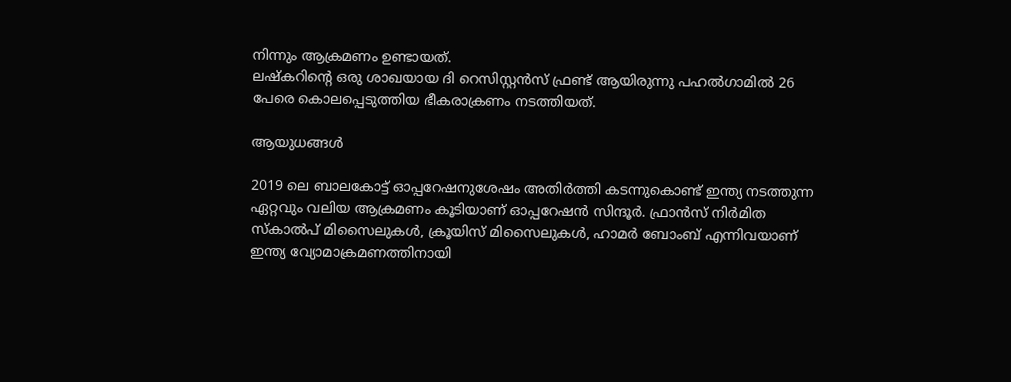നിന്നും ആക്രമണം ഉണ്ടായത്.
ലഷ്‌കറിന്റെ ഒരു ശാഖയായ ദി റെസിസ്റ്റൻസ് ഫ്രണ്ട് ആയിരുന്നു പഹല്‍ഗാമില്‍ 26 പേരെ കൊലപ്പെടുത്തിയ ഭീകരാക്രണം നടത്തിയത്.

ആയുധങ്ങള്‍

2019 ലെ ബാലകോട്ട് ഓപ്പറേഷനുശേഷം അതിർത്തി കടന്നുകൊണ്ട് ഇന്ത്യ നടത്തുന്ന ഏറ്റവും വലിയ ആക്രമണം കൂടിയാണ് ഓപ്പറേഷന്‍ സിന്ദൂർ. ഫ്രാൻസ് നിർമിത സ്കാൽപ് മിസൈലുകൾ, ക്രൂയിസ് മിസൈലുകൾ, ഹാമർ ബോംബ് എന്നിവയാണ് ഇന്ത്യ വ്യോമാക്രമണത്തിനായി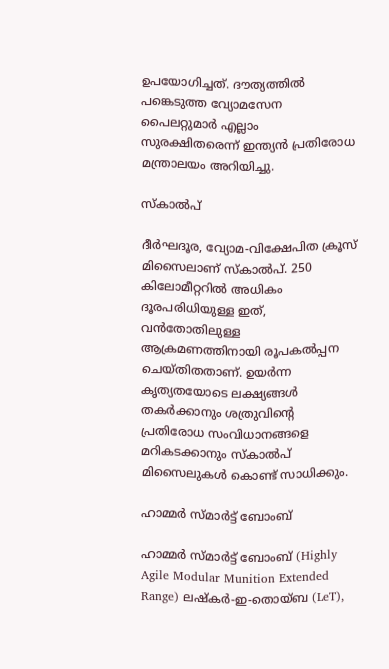ഉപയോഗിച്ചത്. ദൗത്യത്തിൽ പങ്കെടുത്ത വ്യോമസേന പൈലറ്റുമാർ എല്ലാം സുരക്ഷിതരെന്ന് ഇന്ത്യൻ പ്രതിരോധ മന്ത്രാലയം അറിയിച്ചു.

സ്കാൽപ്

ദീർഘദൂര, വ്യോമ-വിക്ഷേപിത ക്രൂസ് മിസൈലാണ് സ്കാല്‍പ്. 250 കിലോമീറ്ററിൽ അധികം ദൂരപരിധിയുള്ള ഇത്, വന്‍തോതിലുള്ള ആക്രമണത്തിനായി രൂപകൽപ്പന ചെയ്തിതതാണ്. ഉയർന്ന കൃത്യതയോടെ ലക്ഷ്യങ്ങൾ തകർക്കാനും ശത്രുവിന്റെ പ്രതിരോധ സംവിധാനങ്ങളെ മറികടക്കാനും സ്കാല്‍പ് മിസൈലുകള്‍ കൊണ്ട് സാധിക്കും.

ഹാമ്മർ സ്മാർട്ട് ബോംബ്

ഹാമ്മർ സ്മാർട്ട് ബോംബ് (Highly Agile Modular Munition Extended Range) ലഷ്കർ-ഇ-തൊയ്ബ (LeT),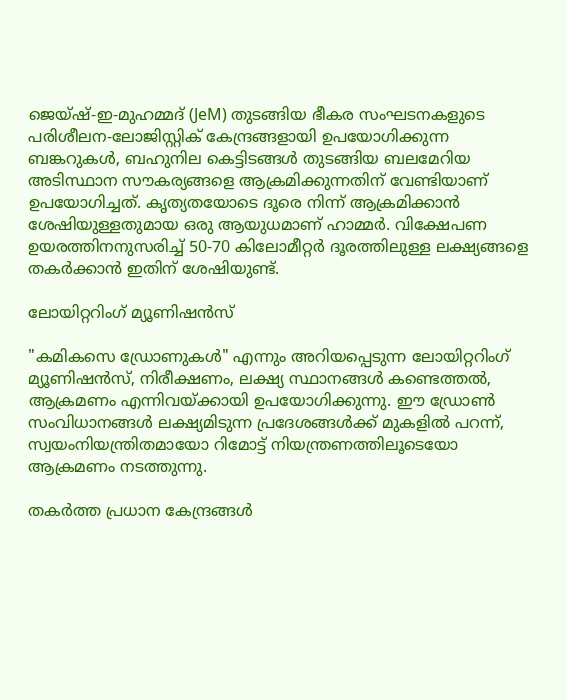ജെയ്ഷ്-ഇ-മുഹമ്മദ് (JeM) തുടങ്ങിയ ഭീകര സംഘടനകളുടെ പരിശീലന-ലോജിസ്റ്റിക് കേന്ദ്രങ്ങളായി ഉപയോഗിക്കുന്ന ബങ്കറുകൾ, ബഹുനില കെട്ടിടങ്ങൾ തുടങ്ങിയ ബലമേറിയ അടിസ്ഥാന സൗകര്യങ്ങളെ ആക്രമിക്കുന്നതിന് വേണ്ടിയാണ് ഉപയോഗിച്ചത്. കൃത്യതയോടെ ദൂരെ നിന്ന് ആക്രമിക്കാൻ ശേഷിയുള്ളതുമായ ഒരു ആയുധമാണ് ഹാമ്മർ. വിക്ഷേപണ ഉയരത്തിനനുസരിച്ച് 50-70 കിലോമീറ്റർ ദൂരത്തിലുള്ള ലക്ഷ്യങ്ങളെ തകർക്കാൻ ഇതിന് ശേഷിയുണ്ട്.

ലോയിറ്ററിംഗ് മ്യൂണിഷൻസ്

"കമികസെ ഡ്രോണുകൾ" എന്നും അറിയപ്പെടുന്ന ലോയിറ്ററിംഗ് മ്യൂണിഷൻസ്, നിരീക്ഷണം, ലക്ഷ്യ സ്ഥാനങ്ങള്‍ കണ്ടെത്തൽ, ആക്രമണം എന്നിവയ്ക്കായി ഉപയോഗിക്കുന്നു. ഈ ഡ്രോൺ സംവിധാനങ്ങൾ ലക്ഷ്യമിടുന്ന പ്രദേശങ്ങൾക്ക് മുകളിൽ പറന്ന്, സ്വയംനിയന്ത്രിതമായോ റിമോട്ട് നിയന്ത്രണത്തിലൂടെയോ ആക്രമണം നടത്തുന്നു.

തകർത്ത പ്രധാന കേന്ദ്രങ്ങള്‍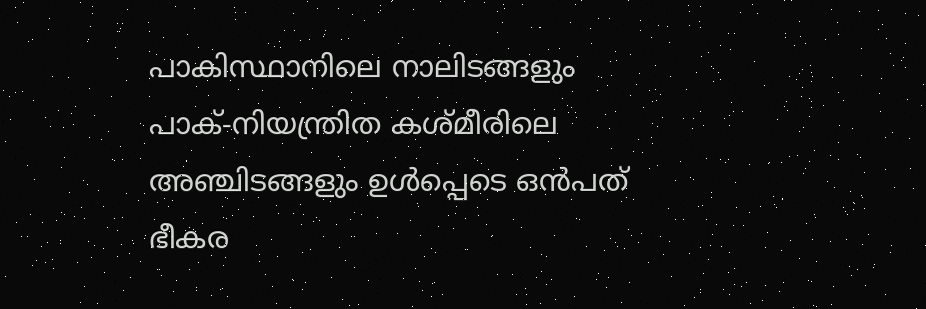പാകിസ്ഥാനിലെ നാലിടങ്ങളും പാക്-നിയന്ത്രിത കശ്മീരിലെ അഞ്ചിടങ്ങളും ഉൾപ്പെടെ ഒൻപത് ഭീകര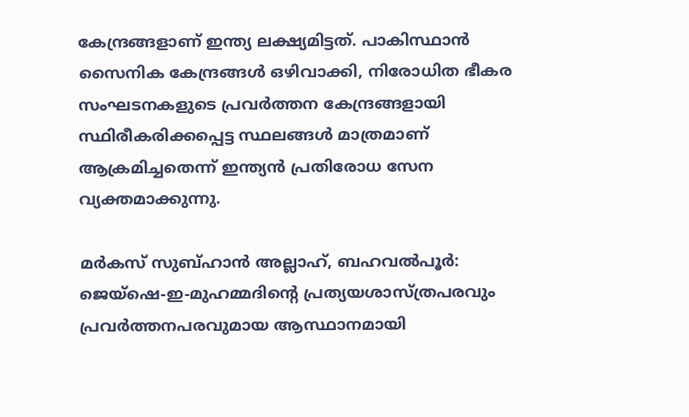കേന്ദ്രങ്ങളാണ് ഇന്ത്യ ലക്ഷ്യമിട്ടത്. പാകിസ്ഥാൻ സൈനിക കേന്ദ്രങ്ങൾ ഒഴിവാക്കി, നിരോധിത ഭീകര സംഘടനകളുടെ പ്രവർത്തന കേന്ദ്രങ്ങളായി സ്ഥിരീകരിക്കപ്പെട്ട സ്ഥലങ്ങൾ മാത്രമാണ് ആക്രമിച്ചതെന്ന് ഇന്ത്യന്‍ പ്രതിരോധ സേന വ്യക്തമാക്കുന്നു.

മർകസ് സുബ്ഹാൻ അല്ലാഹ്, ബഹവൽപൂർ: ജെയ്‌ഷെ-ഇ-മുഹമ്മദിന്റെ പ്രത്യയശാസ്ത്രപരവും പ്രവർത്തനപരവുമായ ആസ്ഥാനമായി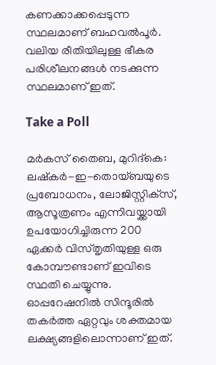കണക്കാക്കപ്പെടുന്ന സ്ഥലമാണ് ബഹവൽപൂർ. വലിയ രീതിയിലുള്ള ഭീകര പരിശീലനങ്ങള്‍ നടക്കുന്ന സ്ഥലമാണ് ഇത്.

Take a Poll

മർകസ് തൈബ, മുറിദ്കെ: ലഷ്‌കർ-ഇ-തൊയ്ബയുടെ പ്രബോധനം, ലോജിസ്റ്റിക്‌സ്, ആസൂത്രണം എന്നിവയ്ക്കായി ഉപയോഗിച്ചിരുന്ന 200 ഏക്കർ വിസ്തൃതിയുള്ള ഒരു കോമ്പൗണ്ടാണ് ഇവിടെ സ്ഥതി ചെയ്യുന്നു. ഓപ്പറേഷനില്‍ സിന്ദൂരില്‍ തകർത്ത ഏറ്റവും ശക്തമായ ലക്ഷ്യങ്ങളിലൊന്നാണ് ഇത്.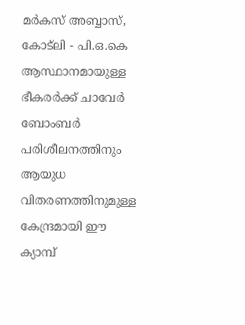മർകസ് അബ്ബാസ്, കോട്‌ലി - പി.ഒ.കെ ആസ്ഥാനമായുള്ള ഭീകരർക്ക് ചാവേർ ബോംബർ പരിശീലനത്തിനും ആയുധ വിതരണത്തിനുമുള്ള കേന്ദ്രമായി ഈ ക്യാമ്പ്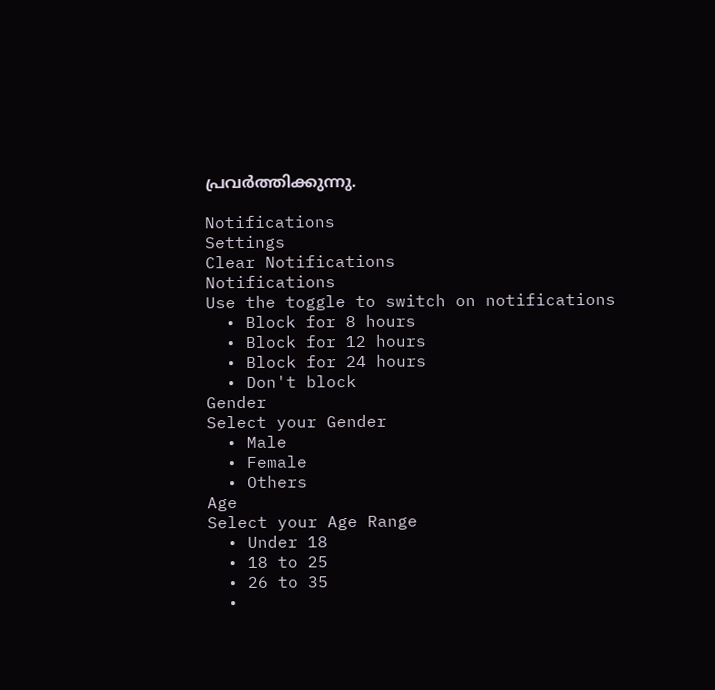പ്രവർത്തിക്കുന്നു.

Notifications
Settings
Clear Notifications
Notifications
Use the toggle to switch on notifications
  • Block for 8 hours
  • Block for 12 hours
  • Block for 24 hours
  • Don't block
Gender
Select your Gender
  • Male
  • Female
  • Others
Age
Select your Age Range
  • Under 18
  • 18 to 25
  • 26 to 35
  •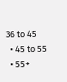36 to 45
  • 45 to 55
  • 55+